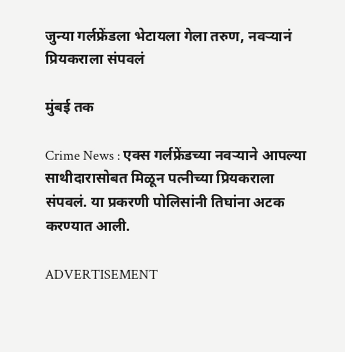जुन्या गर्लफ्रेंडला भेटायला गेला तरुण, नवऱ्यानं प्रियकराला संपवलं

मुंबई तक

Crime News : एक्स गर्लफ्रेंडच्या नवऱ्याने आपल्या साथीदारासोबत मिळून पत्नीच्या प्रियकराला संपवलं. या प्रकरणी पोलिसांनी तिघांना अटक करण्यात आली.

ADVERTISEMENT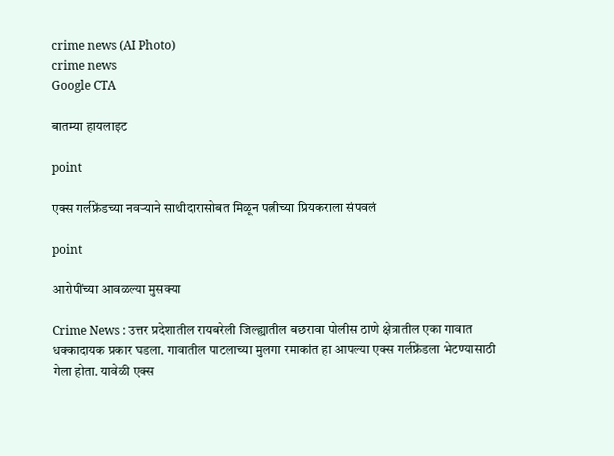crime news (AI Photo)
crime news
Google CTA

बातम्या हायलाइट

point

एक्स गर्लफ्रेंडच्या नवऱ्याने साथीदारासोबत मिळून पत्नीच्या प्रियकराला संपवलं

point

आरोपींच्या आवळल्या मुसक्या

Crime News : उत्तर प्रदेशातील रायबरेली जिल्ह्यातील बछरावा पोलीस ठाणे क्षेत्रातील एका गावात धक्कादायक प्रकार घडला. गावातील पाटलाच्या मुलगा रमाकांत हा आपल्या एक्स गर्लफ्रेंडला भेटण्यासाठी गेला होता. यावेळी एक्स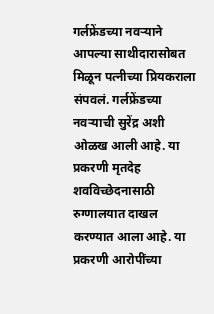गर्लफ्रेंडच्या नवऱ्याने आपल्या साथीदारासोबत मिळून पत्नीच्या प्रियकराला संपवलं. गर्लफ्रेंडच्या नवऱ्याची सुरेंद्र अशी ओळख आली आहे. या प्रकरणी मृतदेह शवविच्छेदनासाठी रुग्णालयात दाखल करण्यात आला आहे. या प्रकरणी आरोपींच्या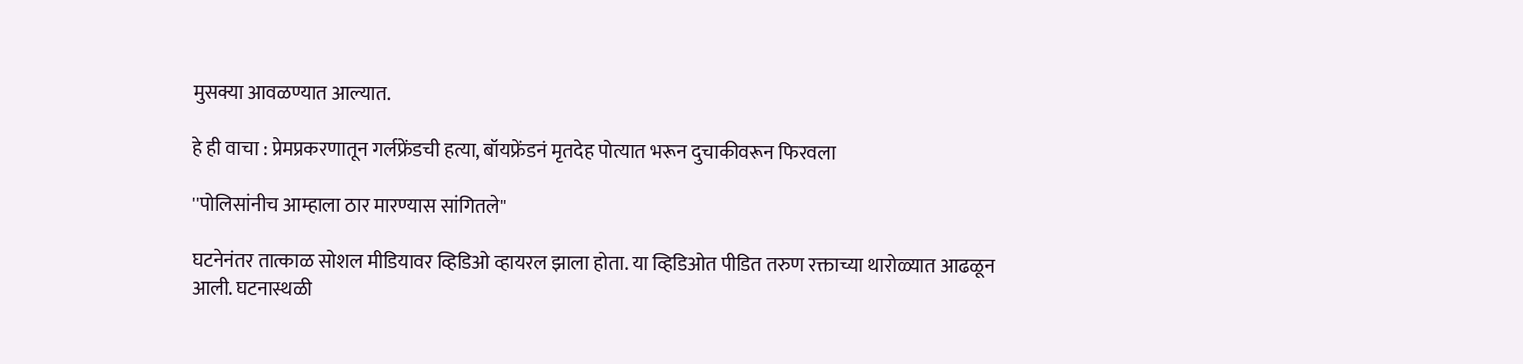मुसक्या आवळण्यात आल्यात.

हे ही वाचा : प्रेमप्रकरणातून गर्लफ्रेंडची हत्या, बॉयफ्रेंडनं मृतदेह पोत्यात भरून दुचाकीवरून फिरवला

''पोलिसांनीच आम्हाला ठार मारण्यास सांगितले''

घटनेनंतर तात्काळ सोशल मीडियावर व्हिडिओ व्हायरल झाला होता. या व्हिडिओत पीडित तरुण रक्ताच्या थारोळ्यात आढळून आली. घटनास्थळी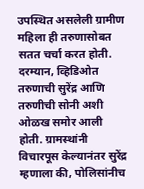उपस्थित असलेली ग्रामीण महिला ही तरुणासोबत सतत चर्चा करत होती. दरम्यान, व्हिडिओत तरुणाची सुरेंद्र आणि तरुणीची सोनी अशी ओळख समोर आली होती. ग्रामस्थांनी विचारपूस केल्यानंतर सुरेंद्र म्हणाला की, पोलिसांनीच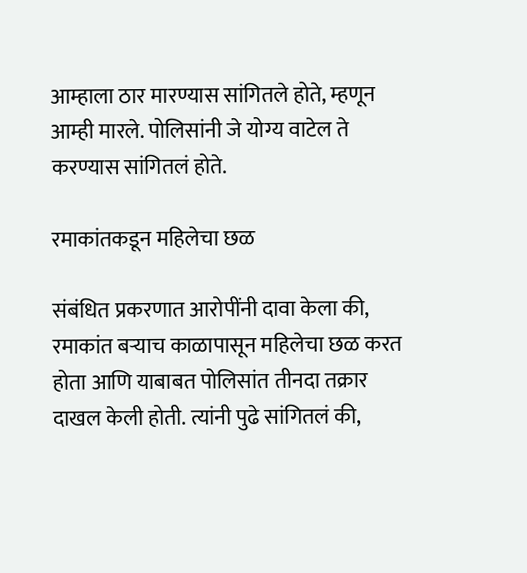आम्हाला ठार मारण्यास सांगितले होते, म्हणून आम्ही मारले. पोलिसांनी जे योग्य वाटेल ते करण्यास सांगितलं होते.

रमाकांतकडून महिलेचा छळ

संबंधित प्रकरणात आरोपींनी दावा केला की, रमाकांत बऱ्याच काळापासून महिलेचा छळ करत होता आणि याबाबत पोलिसांत तीनदा तक्रार दाखल केली होती. त्यांनी पुढे सांगितलं की,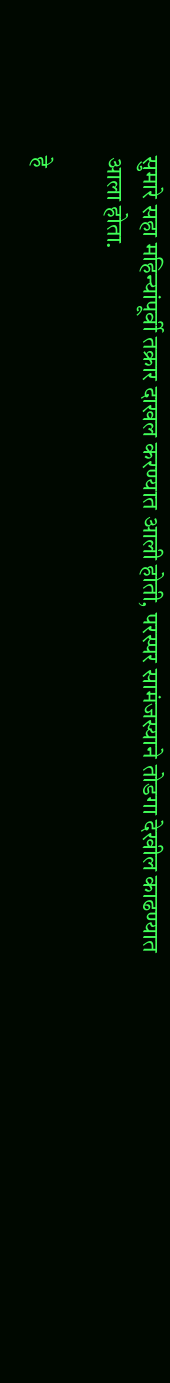सुमारे सहा महिन्यांपूर्वी तक्रार दाखल करण्यात आली होती, परस्पर सामंजस्याने तोडगा देखील काढण्यात आला होता.

हे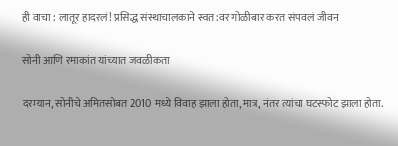ही वाचा : लातूर हादरलं! प्रसिद्ध संस्थाचालकाने स्वत:वर गोळीबार करत संपवलं जीवन

सोनी आणि रमाकांत यांच्यात जवळीकता

दरम्यान, सोनीचे अमितसोबत 2010 मध्ये विवाह झाला होता, मात्र, नंतर त्यांचा घटस्फोट झाला होता.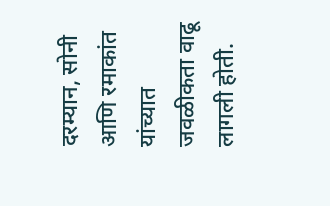दरम्यान, सोनी आणि रमाकांत यांच्यात जवळीकता वाढू लागली होती.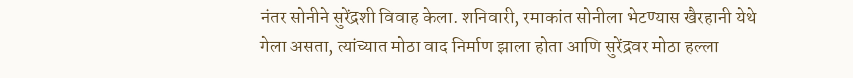नंतर सोनीने सुरेंद्रशी विवाह केला. शनिवारी, रमाकांत सोनीला भेटण्यास खैरहानी येथे गेला असता, त्यांच्यात मोठा वाद निर्माण झाला होता आणि सुरेंद्रवर मोठा हल्ला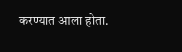करण्यात आला होता.